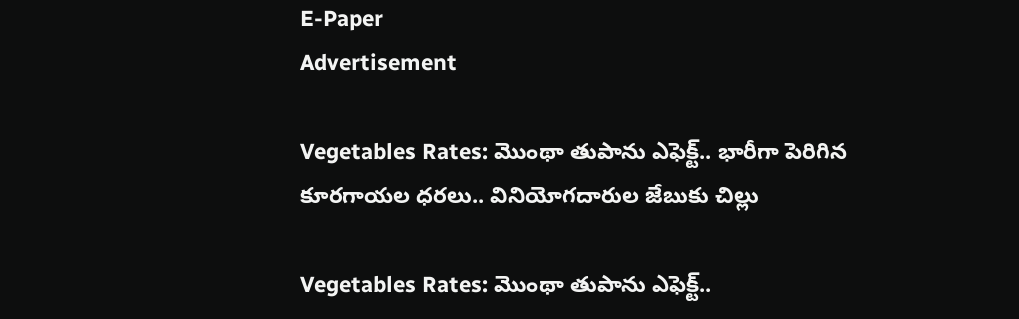E-Paper
Advertisement

Vegetables Rates: మొంథా తుపాను ఎఫెక్ట్.. భారీగా పెరిగిన కూరగాయల ధరలు.. వినియోగదారుల జేబుకు చిల్లు

Vegetables Rates: మొంథా తుపాను ఎఫెక్ట్..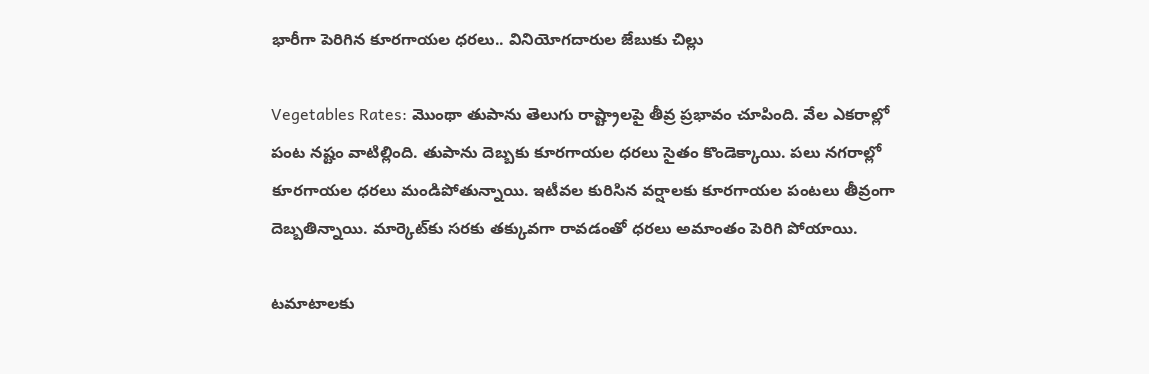భారీగా పెరిగిన కూరగాయల ధరలు.. వినియోగదారుల జేబుకు చిల్లు

Vegetables Rates: మెుంథా తుపాను తెలుగు రాష్ట్రాలపై తీవ్ర ప్రభావం చూపింది. వేల ఎకరాల్లో పంట నష్టం వాటిల్లింది. తుపాను దెబ్బకు కూరగాయల ధరలు సైతం కొండెక్కాయి. పలు నగరాల్లో కూరగాయల ధరలు మండిపోతున్నాయి. ఇటీవల కురిసిన వర్షాలకు కూరగాయల పంటలు తీవ్రంగా దెబ్బతిన్నాయి. మార్కెట్‌కు సరకు తక్కువగా రావడంతో ధరలు అమాంతం పెరిగి పోయాయి.

టమాటాలకు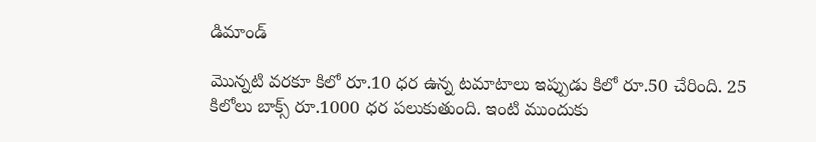డిమాండ్

మొన్నటి వరకూ కిలో రూ.10 ధర ఉన్న టమాటాలు ఇప్పుడు కిలో రూ.50 చేరింది. 25 కిలోలు బాక్స్‌ రూ.1000 ధర పలుకుతుంది. ఇంటి ముందుకు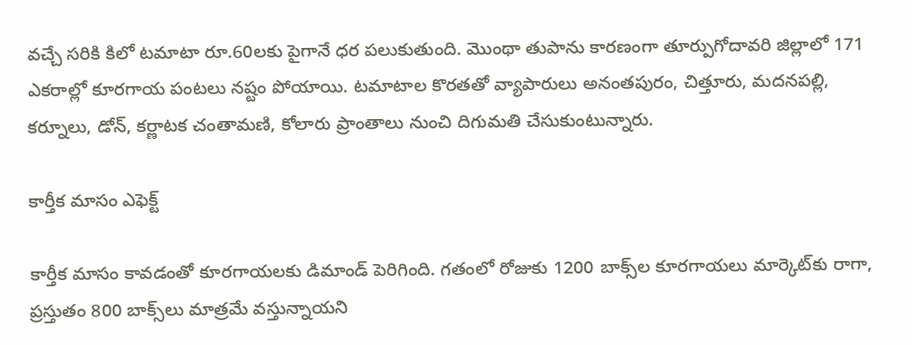వచ్చే సరికి కిలో టమాటా రూ.60లకు పైగానే ధర పలుకుతుంది. మొంథా తుపాను కారణంగా తూర్పుగోదావరి జిల్లాలో 171 ఎకరాల్లో కూరగాయ పంటలు నష్టం పోయాయి. టమాటాల కొరతతో వ్యాపారులు అనంతపురం, చిత్తూరు, మదనపల్లి, కర్నూలు, డోన్‌, కర్ణాటక చంతామణి, కోలారు ప్రాంతాలు నుంచి దిగుమతి చేసుకుంటున్నారు.

కార్తీక మాసం ఎఫెక్ట్

కార్తీక మాసం కావడంతో కూరగాయలకు డిమాండ్ పెరిగింది. గతంలో రోజుకు 1200 బాక్స్‌ల కూరగాయలు మార్కెట్‌కు రాగా, ప్రస్తుతం 800 బాక్స్‌లు మాత్రమే వస్తున్నాయని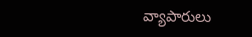వ్యాపారులు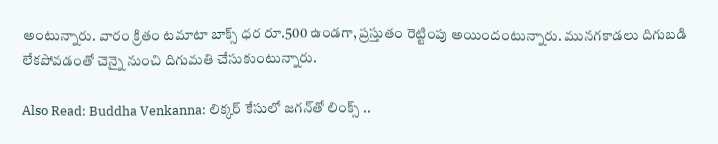అంటున్నారు. వారం క్రితం టమాటా బాక్స్‌ ధర రూ.500 ఉండగా, ప్రస్తుతం రెట్టింపు అయిందంటున్నారు. మునగకాడలు దిగుబడి లేకపోవడంతో చెన్నై నుంచి దిగుమతి చేసుకుంటున్నారు.

Also Read: Buddha Venkanna: లిక్కర్ కేసులో జగన్‌తో లింక్స్ ..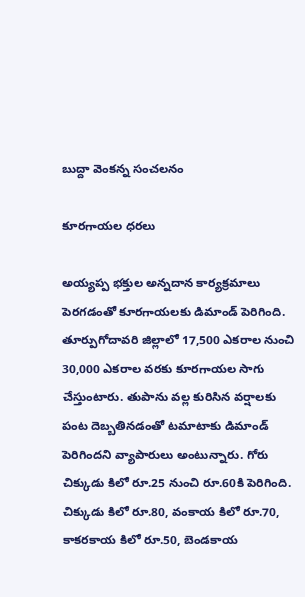బుద్దా వెంకన్న సంచలనం

కూరగాయల ధరలు

అయ్యప్ప భక్తుల అన్నదాన కార్యక్రమాలు పెరగడంతో కూరగాయలకు డిమాండ్ పెరిగింది. తూర్పుగోదావరి జిల్లాలో 17,500 ఎకరాల నుంచి 30,000 ఎకరాల వరకు కూరగాయల సాగు చేస్తుంటారు. తుపాను వల్ల కురిసిన వర్షాలకు పంట దెబ్బతినడంతో టమాటాకు డిమాండ్ పెరిగిందని వ్యాపారులు అంటున్నారు. గోరు చిక్కుడు కిలో రూ.25 నుంచి రూ.60కి పెరిగింది. చిక్కుడు కిలో రూ.80, వంకాయ కిలో రూ.70, కాకరకాయ కిలో రూ.50, బెండకాయ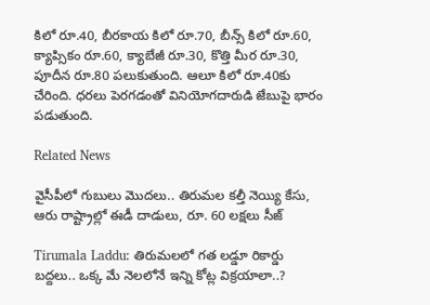కిలో రూ.40, బీరకాయ కిలో రూ.70, బీన్స్‌ కిలో రూ.60, క్యాప్సికం రూ.60, క్యాబేజీ రూ.30, కొత్తి మీర రూ.30, పూదీన రూ.80 పలుకుతుంది. ఆలూ కిలో రూ.40కు చేరింది. ధరలు పెరగడంతో వినియోగదారుడి జేబుపై భారం పడుతుంది.

Related News

వైసీపీలో గుబులు మొదలు.. తిరుమల కల్తీ నెయ్యి కేసు, ఆరు రాష్ట్రాల్లో ఈడీ దాడులు, రూ. 60 లక్షలు సీజ్

Tirumala Laddu: తిరుమలలో గత లడ్డూ రికార్డు బద్దలు.. ఒక్క మే నెలలోనే ఇన్ని కోట్ల విక్రయాలా..?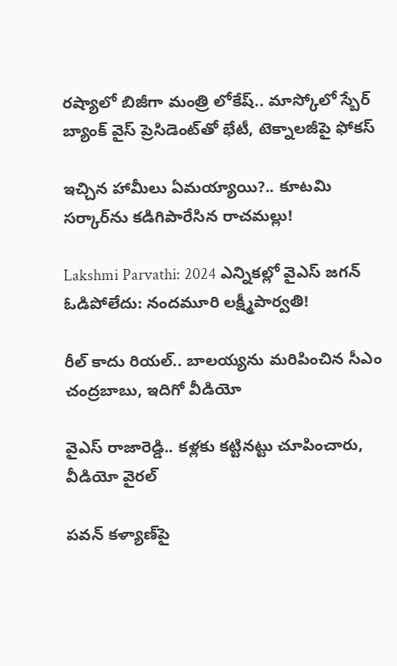రష్యాలో బిజీగా మంత్రి లోకేష్.. మాస్కోలో స్బేర్‌ బ్యాంక్ వైస్ ప్రెసిడెంట్‌తో భేటీ, టెక్నాలజీపై ఫోకస్

ఇచ్చిన హామీలు ఏమయ్యాయి?.. కూటమి సర్కార్‌ను కడిగిపారేసిన రాచమల్లు!

Lakshmi Parvathi: 2024 ఎన్నికల్లో వైఎస్ జగన్ ఓడిపోలేదు: నందమూరి లక్ష్మీపార్వతి!

రీల్ కాదు రియల్.. బాలయ్యను మరిపించిన సీఎం చంద్రబాబు, ఇదిగో వీడియో

వైఎస్ రాజారెడ్డి.. కళ్లకు కట్టినట్టు చూపించారు, వీడియో వైరల్

పవన్ కళ్యాణ్‌పై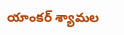యాంకర్ శ్యామల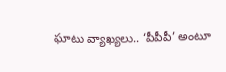ఘాటు వ్యాఖ్యలు.. ‘పీపీపీ’ అంటూ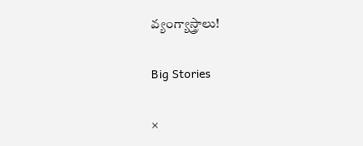వ్యంగ్యాస్త్రాలు!

Big Stories

×